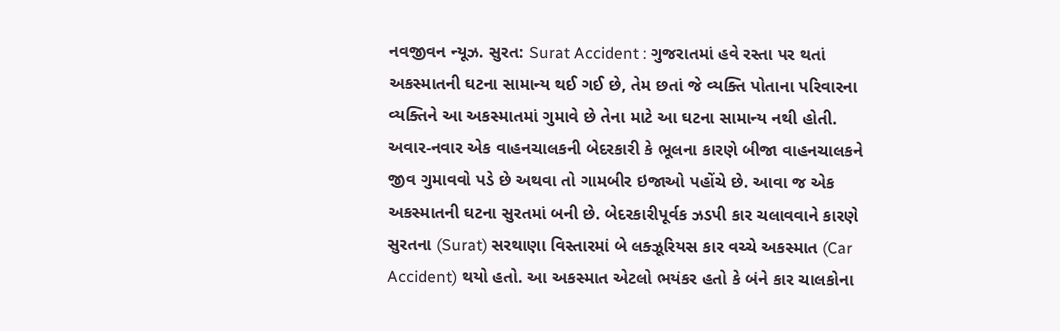નવજીવન ન્યૂઝ. સુરત: Surat Accident : ગુજરાતમાં હવે રસ્તા પર થતાં અકસ્માતની ઘટના સામાન્ય થઈ ગઈ છે, તેમ છતાં જે વ્યક્તિ પોતાના પરિવારના વ્યક્તિને આ અકસ્માતમાં ગુમાવે છે તેના માટે આ ઘટના સામાન્ય નથી હોતી. અવાર-નવાર એક વાહનચાલકની બેદરકારી કે ભૂલના કારણે બીજા વાહનચાલકને જીવ ગુમાવવો પડે છે અથવા તો ગામબીર ઇજાઓ પહોંચે છે. આવા જ એક અકસ્માતની ઘટના સુરતમાં બની છે. બેદરકારીપૂર્વક ઝડપી કાર ચલાવવાને કારણે સુરતના (Surat) સરથાણા વિસ્તારમાં બે લક્ઝૂરિયસ કાર વચ્ચે અકસ્માત (Car Accident) થયો હતો. આ અકસ્માત એટલો ભયંકર હતો કે બંને કાર ચાલકોના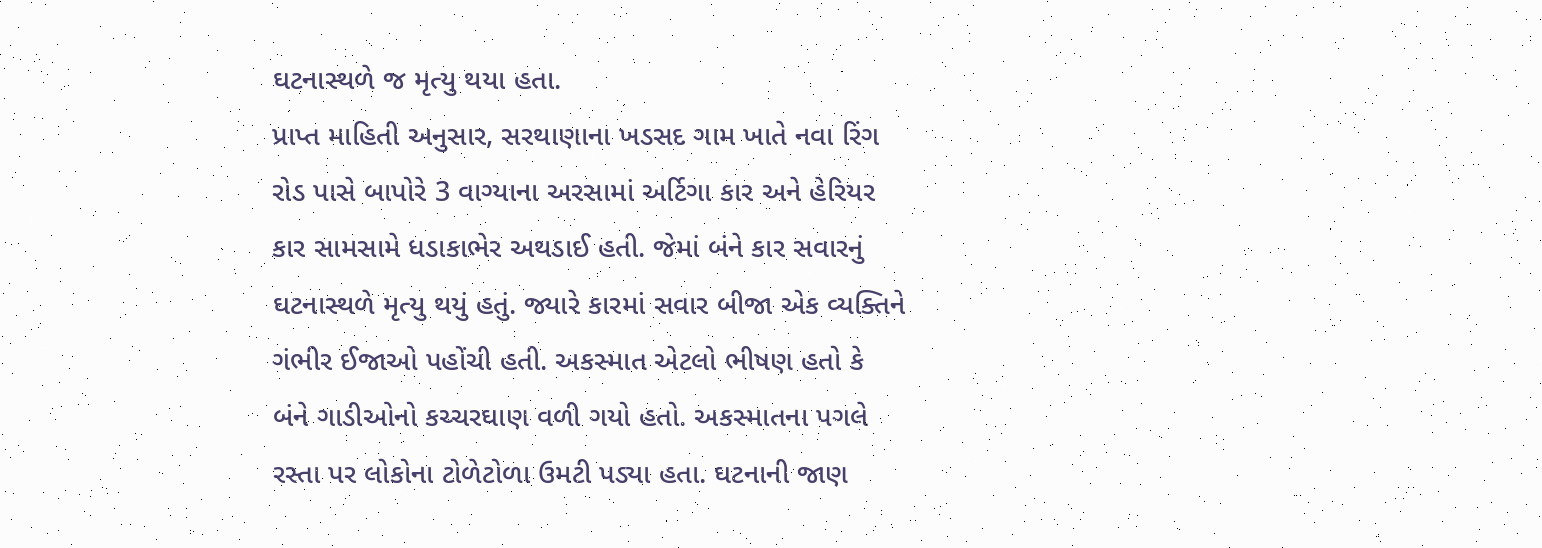ઘટનાસ્થળે જ મૃત્યુ થયા હતા.
પ્રાપ્ત માહિતી અનુસાર, સરથાણાના ખડસદ ગામ ખાતે નવા રિંગ રોડ પાસે બાપોરે 3 વાગ્યાના અરસામાં અર્ટિગા કાર અને હેરિયર કાર સામસામે ધડાકાભેર અથડાઈ હતી. જેમાં બંને કાર સવારનું ઘટનાસ્થળે મૃત્યુ થયું હતું. જ્યારે કારમાં સવાર બીજા એક વ્યક્તિને ગંભીર ઈજાઓ પહોંચી હતી. અકસ્માત એટલો ભીષણ હતો કે બંને ગાડીઓનો કચ્ચરઘાણ વળી ગયો હતો. અકસ્માતના પગલે રસ્તા પર લોકોના ટોળેટોળા ઉમટી પડ્યા હતા. ઘટનાની જાણ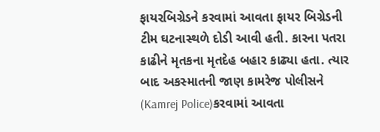ફાયરબિગ્રેડને કરવામાં આવતા ફાયર બિગ્રેડની ટીમ ઘટનાસ્થળે દોડી આવી હતી. કારના પતરા કાઢીને મૃતકના મૃતદેહ બહાર કાઢ્યા હતા. ત્યાર બાદ અકસ્માતની જાણ કામરેજ પોલીસને (Kamrej Police)કરવામાં આવતા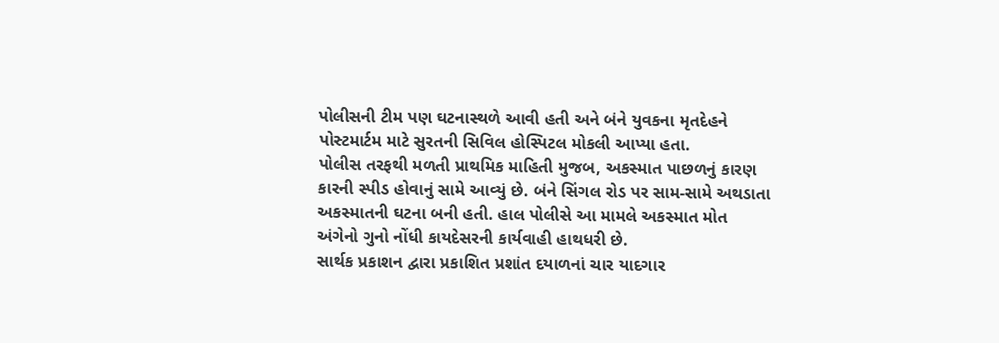પોલીસની ટીમ પણ ઘટનાસ્થળે આવી હતી અને બંને યુવકના મૃતદેહને પોસ્ટમાર્ટમ માટે સુરતની સિવિલ હોસ્પિટલ મોકલી આપ્યા હતા.
પોલીસ તરફથી મળતી પ્રાથમિક માહિતી મુજબ, અકસ્માત પાછળનું કારણ કારની સ્પીડ હોવાનું સામે આવ્યું છે. બંને સિંગલ રોડ પર સામ-સામે અથડાતા અકસ્માતની ઘટના બની હતી. હાલ પોલીસે આ મામલે અકસ્માત મોત અંગેનો ગુનો નોંધી કાયદેસરની કાર્યવાહી હાથધરી છે.
સાર્થક પ્રકાશન દ્વારા પ્રકાશિત પ્રશાંત દયાળનાં ચાર યાદગાર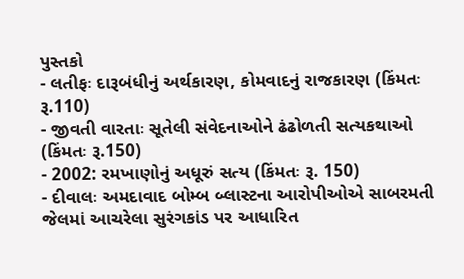પુસ્તકો
- લતીફઃ દારૂબંધીનું અર્થકારણ, કોમવાદનું રાજકારણ (કિંમતઃ રૂ.110)
- જીવતી વારતાઃ સૂતેલી સંવેદનાઓને ઢંઢોળતી સત્યકથાઓ (કિંમતઃ રૂ.150)
- 2002: રમખાણોનું અધૂરું સત્ય (કિંમતઃ રૂ. 150)
- દીવાલઃ અમદાવાદ બોમ્બ બ્લાસ્ટના આરોપીઓએ સાબરમતી જેલમાં આચરેલા સુરંગકાંડ પર આધારિત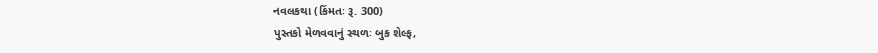નવલકથા (કિંમતઃ રૂ. 300)
પુસ્તકો મેળવવાનું સ્થળઃ બુક શેલ્ફ,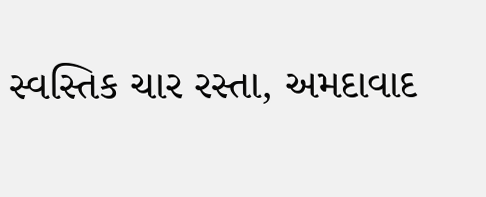સ્વસ્તિક ચાર રસ્તા, અમદાવાદ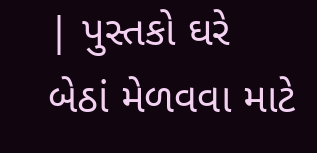| પુસ્તકો ઘરે બેઠાં મેળવવા માટે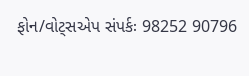ફોન/વોટ્સએપ સંપર્કઃ 98252 90796